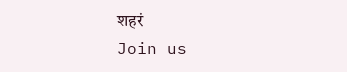शहरं
Join us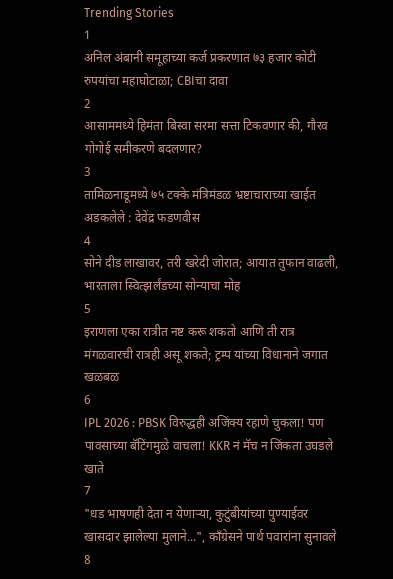Trending Stories
1
अनिल अंबानी समूहाच्या कर्ज प्रकरणात ७३ हजार कोटी रुपयांचा महाघोटाळा; CBIचा दावा
2
आसाममध्ये हिमंता बिस्वा सरमा सत्ता टिकवणार की, गौरव गोगोई समीकरणे बदलणार?
3
तामिळनाडूमध्ये ७५ टक्के मंत्रिमंडळ भ्रष्टाचाराच्या खाईत अडकलेले : देवेंद्र फडणवीस
4
सोने दीड लाखावर, तरी खरेदी जोरात; आयात तुफान वाढली, भारताला स्वित्झर्लंडच्या सोन्याचा मोह
5
इराणला एका रात्रीत नष्ट करू शकतो आणि ती रात्र मंगळवारची रात्रही असू शकते; ट्रम्प यांच्या विधानाने जगात खळबळ
6
IPL 2026 : PBSK विरुद्धही अजिंक्य रहाणे चुकला! पण पावसाच्या बॅटिंगमुळे वाचला! KKR नं मॅच न जिंकता उघडले खाते
7
"धड भाषणही देता न येणाऱ्या, कुटुंबीयांच्या पुण्याईवर खासदार झालेल्या मुलाने...", काँग्रेसने पार्थ पवारांना सुनावले
8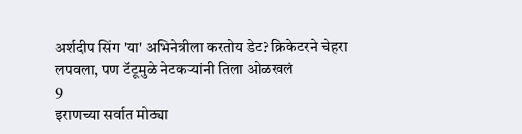अर्शदीप सिंग 'या' अभिनेत्रीला करतोय डेट? क्रिकेटरने चेहरा लपवला, पण टॅटूमुळे नेटकऱ्यांनी तिला ओळखलं
9
इराणच्या सर्वात मोठ्या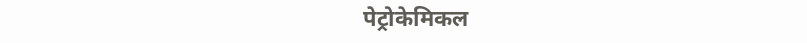पेट्रोकेमिकल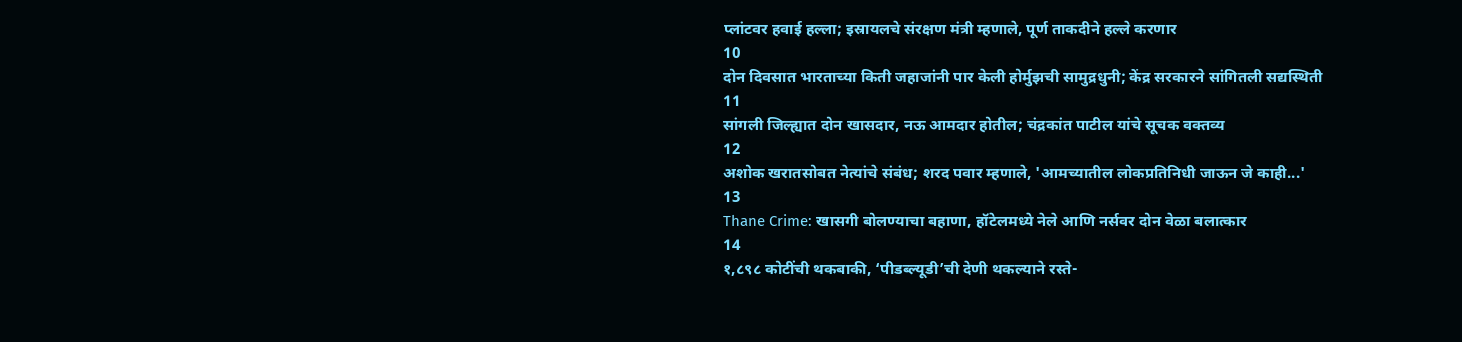प्लांटवर हवाई हल्ला; इस्रायलचे संरक्षण मंत्री म्हणाले, पूर्ण ताकदीने हल्ले करणार
10
दोन दिवसात भारताच्या किती जहाजांनी पार केली होर्मुझची सामुद्रधुनी; केंद्र सरकारने सांगितली सद्यस्थिती
11
सांगली जिल्ह्यात दोन खासदार, नऊ आमदार होतील; चंद्रकांत पाटील यांचे सूचक वक्तव्य
12
अशोक खरातसोबत नेत्यांचे संबंध; शरद पवार म्हणाले, 'आमच्यातील लोकप्रतिनिधी जाऊन जे काही...'
13
Thane Crime: खासगी बोलण्याचा बहाणा, हॉटेलमध्ये नेले आणि नर्सवर दोन वेळा बलात्कार
14
१,८९८ कोटींची थकबाकी, ‘पीडब्ल्यूडी’ची देणी थकल्याने रस्ते-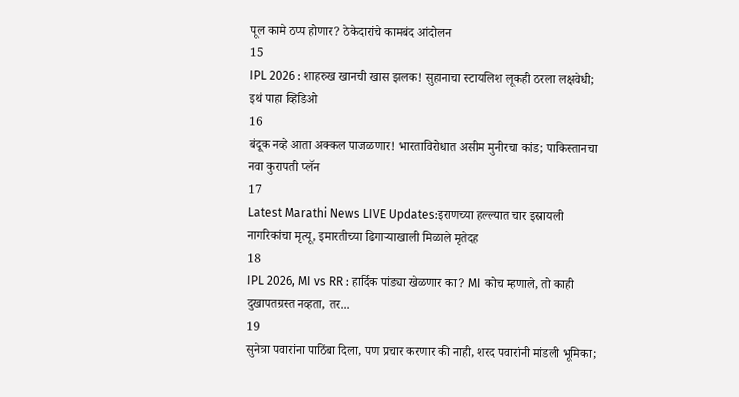पूल कामे ठप्प होणार? ठेकेदारांचे कामबंद आंदोलन
15
IPL 2026 : शाहरुख खानची खास झलक! सुहानाचा स्टायलिश लूकही ठरला लक्षवेधी; इथं पाहा व्हिडिओ
16
बंदूक नव्हे आता अक्कल पाजळणार! भारताविरोधात असीम मुनीरचा कांड; पाकिस्तानचा नवा कुरापती प्लॅन
17
Latest Marathi News LIVE Updates:इराणच्या हल्ल्यात चार इस्रायली नागरिकांचा मृत्यू, इमारतीच्या ढिगाऱ्याखाली मिळाले मृतेदह
18
IPL 2026, MI vs RR : हार्दिक पांड्या खेळणार का? MI कोच म्हणाले, तो काही दुखापतग्रस्त नव्हता, तर...
19
सुनेत्रा पवारांना पाठिंबा दिला, पण प्रचार करणार की नाही, शरद पवारांनी मांडली भूमिका;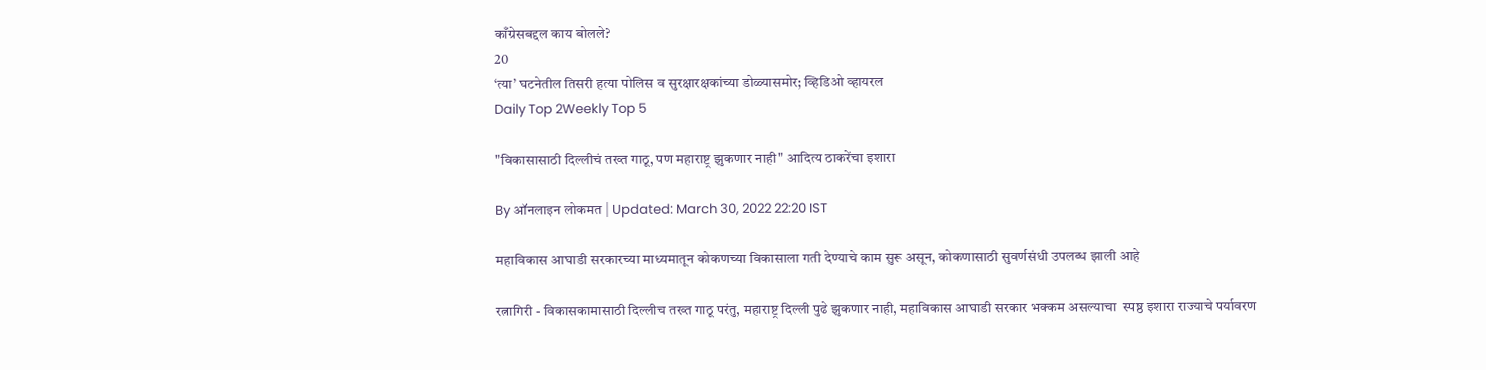काँग्रेसबद्दल काय बोलले?
20
‘त्या’ घटनेतील तिसरी हत्या पोलिस व सुरक्षारक्षकांच्या डोळ्यासमोर; व्हिडिओ व्हायरल
Daily Top 2Weekly Top 5

"विकासासाठी दिल्लीचं तख्त गाठू, पण महाराष्ट्र झुकणार नाही" आदित्य ठाकरेंचा इशारा

By ऑनलाइन लोकमत | Updated: March 30, 2022 22:20 IST

महाविकास आघाडी सरकारच्या माध्यमातून कोकणच्या विकासाला गती देण्याचे काम सुरू असून, कोकणासाठी सुवर्णसंधी उपलब्ध झाली आहे

रत्नागिरी - विकासकामासाठी दिल्लीच तख्त गाठू परंतु, महाराष्ट्र दिल्ली पुढे झुकणार नाही, महाविकास आघाडी सरकार भक्कम असल्याचा  स्पष्ठ इशारा राज्याचे पर्यावरण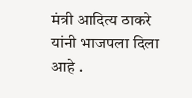मंत्री आदित्य ठाकरे यांनी भाजपला दिला आहे .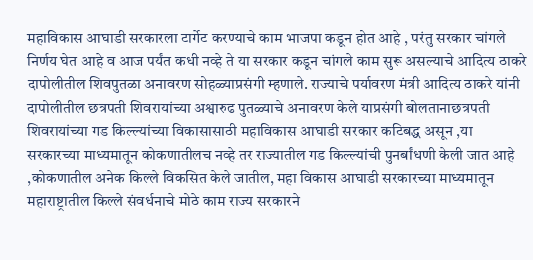महाविकास आघाडी सरकारला टार्गेट करण्याचे काम भाजपा कडून होत आहे , परंतु सरकार चांगले निर्णय घेत आहे व आज पर्यंत कधी नव्हे ते या सरकार कडून चांगले काम सुरू असल्याचे आदित्य ठाकरे दापोलीतील शिवपुतळा अनावरण सोहळ्याप्रसंगी म्हणाले. राज्याचे पर्यावरण मंत्री आदित्य ठाकरे यांनी दापोलीतील छत्रपती शिवरायांच्या अश्वारुढ पुतळ्याचे अनावरण केले याप्रसंगी बोलतानाछत्रपती शिवरायांच्या गड किल्ल्यांच्या विकासासाठी महाविकास आघाडी सरकार कटिबद्ध असून ,या सरकारच्या माध्यमातून कोकणातीलच नव्हे तर राज्यातील गड किल्ल्यांची पुनर्बांधणी केली जात आहे ,कोकणातील अनेक किल्ले विकसित केले जातील, महा विकास आघाडी सरकारच्या माध्यमातून महाराष्ट्रातील किल्ले संवर्धनाचे मोठे काम राज्य सरकारने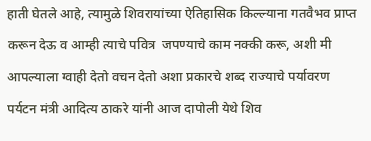हाती घेतले आहे, त्यामुळे शिवरायांच्या ऐतिहासिक किल्ल्याना गतवैभव प्राप्त करून देऊ व आम्ही त्याचे पवित्र  जपण्याचे काम नक्की करू, अशी मी आपल्याला ग्वाही देतो वचन देतो अशा प्रकारचे शब्द राज्याचे पर्यावरण पर्यटन मंत्री आदित्य ठाकरे यांनी आज दापोली येथे शिव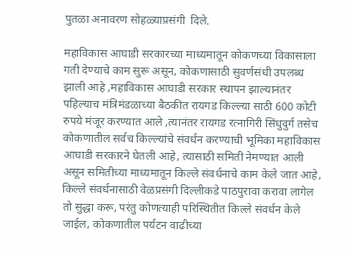पुतळा अनावरण सोहळ्याप्रसंगी  दिले.

महाविकास आघाडी सरकारच्या माध्यमातून कोकणच्या विकासाला गती देण्याचे काम सुरू असून, कोकणासाठी सुवर्णसंधी उपलब्ध झाली आहे ,महाविकास आघाडी सरकार स्थापन झाल्यानंतर पहिल्याच मंत्रिमंडळाच्या बैठकीत रायगड किल्ल्या साठी 600 कोटी रुपये मंजूर करण्यात आले ,त्यानंतर रायगड रत्नागिरी सिंधुदुर्ग तसेच कोकणातील सर्वच किल्ल्यांचे संवर्धन करण्याची भूमिका महाविकास आघाडी सरकारने घेतली आहे, त्यासाठी समिती नेमण्यात आली असून समितीच्या माध्यमातून किल्ले संवर्धनाचे काम केले जात आहे, किल्ले संवर्धनासाठी वेळप्रसंगी दिल्लीकडे पाठपुरावा करावा लागेल तो सुद्धा करू, परंतु कोणत्याही परिस्थितीत किल्ले संवर्धन केले जाईल, कोकणातील पर्यटन वाढीच्या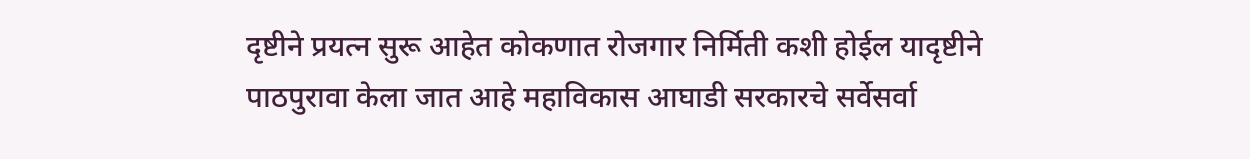दृष्टीने प्रयत्न सुरू आहेत कोकणात रोजगार निर्मिती कशी होईल यादृष्टीने पाठपुरावा केला जात आहे महाविकास आघाडी सरकारचे सर्वेसर्वा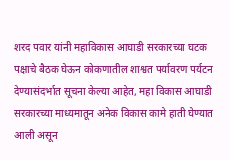शरद पवार यांनी महाविकास आघाडी सरकारच्या घटक पक्षाचे बैठक घेऊन कोकणातील शाश्वत पर्यावरण पर्यटन देण्यासंदर्भात सूचना केल्या आहेत, महा विकास आघाडी सरकारच्या माध्यमातून अनेक विकास कामे हाती घेण्यात आली असून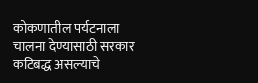कोकणातील पर्यटनाला चालना देण्यासाठी सरकार कटिबद्ध असल्याचे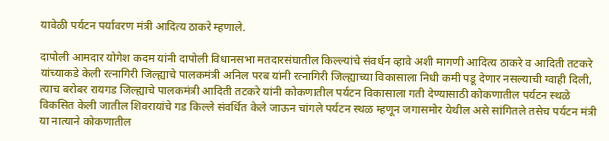यावेळी पर्यटन पर्यावरण मंत्री आदित्य ठाकरे म्हणाले.

दापोली आमदार योगेश कदम यांनी दापोली विधानसभा मतदारसंघातील किल्ल्यांचे संवर्धन व्हावे अशी मागणी आदित्य ठाकरे व आदिती तटकरे यांच्याकडे केली रत्नागिरी जिल्ह्याचे पालकमंत्री अनिल परब यांनी रत्नागिरी जिल्ह्याच्या विकासाला निधी कमी पडू देणार नसल्याची ग्वाही दिली, त्याच बरोबर रायगड जिल्ह्याचे पालकमंत्री आदिती तटकरे यांनी कोकणातील पर्यटन विकासाला गती देण्यासाठी कोकणातील पर्यटन स्थळे विकसित केली जातील शिवरायांचे गड किल्ले संवर्धित केले जाऊन चांगले पर्यटन स्थळ म्हणून जगासमोर येथील असे सांगितले तसेच पर्यटन मंत्री या नात्याने कोकणातील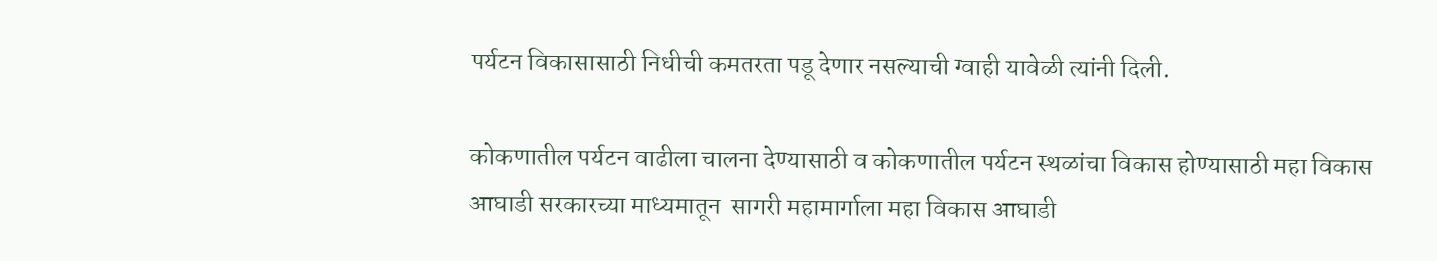पर्यटन विकासासाठी निधीची कमतरता पडू देणार नसल्याची ग्वाही यावेळी त्यांनी दिली.

कोकणातील पर्यटन वाढीला चालना देण्यासाठी व कोकणातील पर्यटन स्थळांचा विकास होण्यासाठी महा विकास आघाडी सरकारच्या माध्यमातून  सागरी महामार्गाला महा विकास आघाडी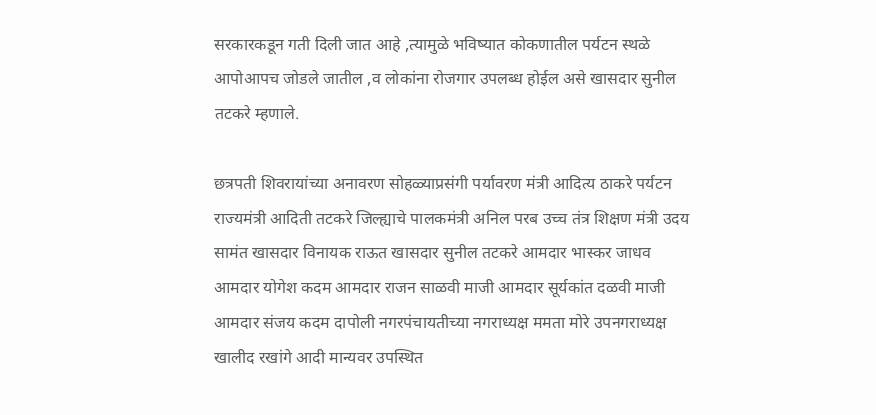सरकारकडून गती दिली जात आहे ,त्यामुळे भविष्यात कोकणातील पर्यटन स्थळे आपोआपच जोडले जातील ,व लोकांना रोजगार उपलब्ध होईल असे खासदार सुनील तटकरे म्हणाले.

छत्रपती शिवरायांच्या अनावरण सोहळ्याप्रसंगी पर्यावरण मंत्री आदित्य ठाकरे पर्यटन राज्यमंत्री आदिती तटकरे जिल्ह्याचे पालकमंत्री अनिल परब उच्च तंत्र शिक्षण मंत्री उदय सामंत खासदार विनायक राऊत खासदार सुनील तटकरे आमदार भास्कर जाधव आमदार योगेश कदम आमदार राजन साळवी माजी आमदार सूर्यकांत दळवी माजी आमदार संजय कदम दापोली नगरपंचायतीच्या नगराध्यक्ष ममता मोरे उपनगराध्यक्ष खालीद रखांगे आदी मान्यवर उपस्थित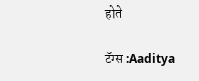होते

टॅग्स :Aaditya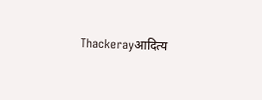Thackerayआदित्य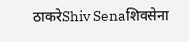ठाकरेShiv Senaशिवसेना